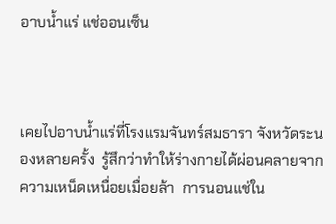อาบน้ำแร่ แช่ออนเซ็น



เคยไปอาบน้ำแร่ที่โรงแรมจันทร์สมธารา จังหวัดระนองหลายครั้ง  รู้สึกว่าทำให้ร่างกายได้ผ่อนคลายจากความเหน็ดเหนื่อยเมื่อยล้า  การนอนแช่ใน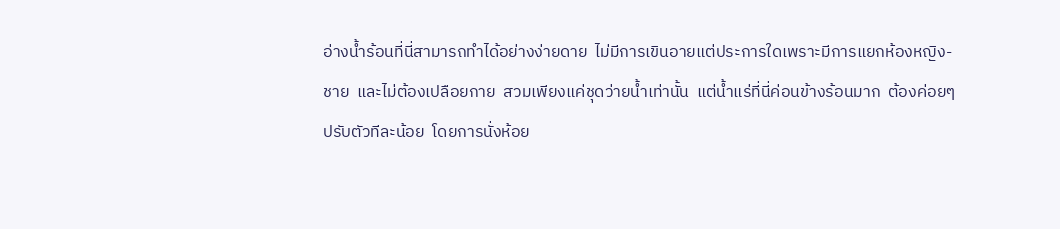อ่างน้ำร้อนที่นี่สามารถทำได้อย่างง่ายดาย  ไม่มีการเขินอายแต่ประการใดเพราะมีการแยกห้องหญิง-ชาย  และไม่ต้องเปลือยกาย  สวมเพียงแค่ชุดว่ายน้ำเท่านั้น  แต่น้ำแร่ที่นี่ค่อนข้างร้อนมาก  ต้องค่อยๆปรับตัวทีละน้อย  โดยการนั่งห้อย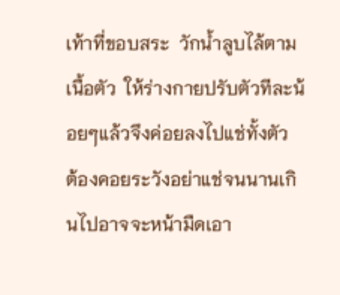เท้าที่ขอบสระ  วักน้ำลูบไล้ตามเนื้อตัว  ให้ร่างกายปรับตัวทีละน้อยๆแล้วจึงค่อยลงไปแช่ทั้งตัว  ต้องคอยระวังอย่าแช่จนนานเกินไปอาจจะหน้ามืดเอา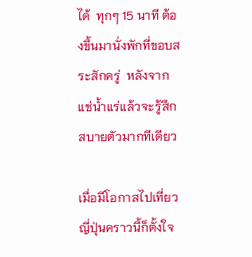ได้  ทุกๆ 15 นาที ต้องขึ้นมานั่งพักที่ขอบสระสักครู่  หลังจากแช่น้ำแร่แล้วจะรู้สึกสบายตัวมากทีเดียว

เมื่อมีโอกาสไปเที่ยวญี่ปุ่นคราวนี้ก็ตั้งใจ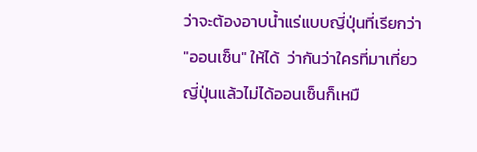ว่าจะต้องอาบน้ำแร่แบบญี่ปุ่นที่เรียกว่า "ออนเซ็น" ให้ได้  ว่ากันว่าใครที่มาเที่ยวญี่ปุ่นแล้วไม่ได้ออนเซ็นก็เหมื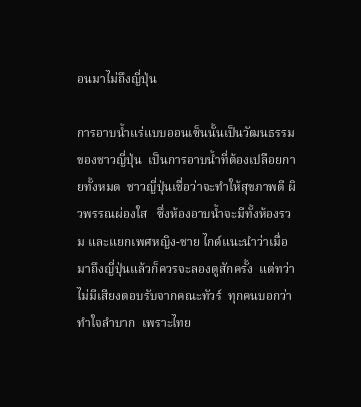อนมาไม่ถึงญี่ปุ่น

การอาบน้ำแร่แบบออนเซ็นนั้นเป็นวัฒนธรรมของชาวญี่ปุ่น  เป็นการอาบน้ำที่ต้องเปลือยกายทั้งหมด  ชาวญี่ปุ่นเชื่อว่าจะทำให้สุขภาพดี ผิวพรรณผ่องใส   ซึ่งห้องอาบน้ำจะมีทั้งห้องรวม และแยกเพศหญิง-ชาย ไกด์แนะนำว่าเมื่อมาถึงญี่ปุ่นแล้วก็ควรจะลองดูสักครั้ง  แต่ทว่าไม่มีเสียงตอบรับจากคณะทัวร์  ทุกคนบอกว่าทำใจลำบาก  เพราะไทย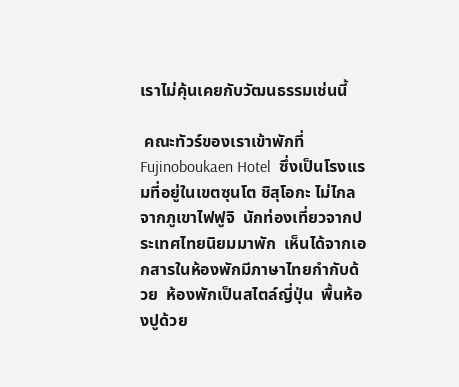เราไม่คุ้นเคยกับวัฒนธรรมเช่นนี้

 คณะทัวร์ของเราเข้าพักที่ Fujinoboukaen Hotel  ซึ่งเป็นโรงแรมที่อยู่ในเขตซุนโต ชิสุโอกะ ไม่ไกลจากภูเขาไฟฟูจิ  นักท่องเที่ยวจากประเทศไทยนิยมมาพัก  เห็นได้จากเอกสารในห้องพักมีภาษาไทยกำกับด้วย  ห้องพักเป็นสไตล์ญี่ปุ่น  พื้นห้องปูด้วย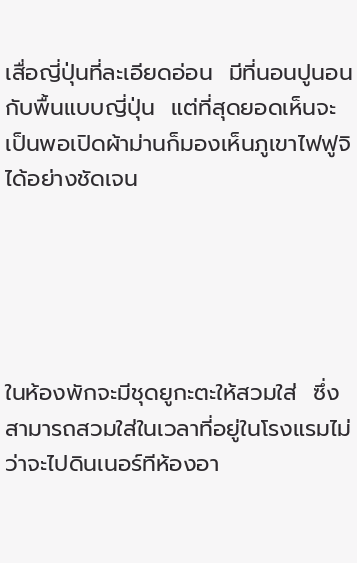เสื่อญี่ปุ่นที่ละเอียดอ่อน  มีที่นอนปูนอนกับพื้นแบบญี่ปุ่น  แต่ที่สุดยอดเห็นจะเป็นพอเปิดผ้าม่านก็มองเห็นภูเขาไฟฟูจิได้อย่างชัดเจน





ในห้องพักจะมีชุดยูกะตะให้สวมใส่  ซึ่งสามารถสวมใส่ในเวลาที่อยู่ในโรงแรมไม่ว่าจะไปดินเนอร์ทีห้องอา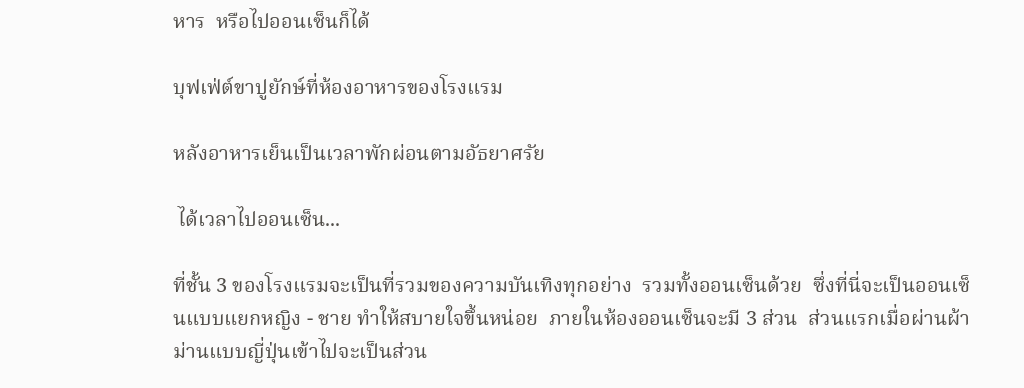หาร  หรือไปออนเซ็นก็ได้

บุฟเฟ่ต์ขาปูยักษ์ที่ห้องอาหารของโรงแรม

หลังอาหารเย็นเป็นเวลาพักผ่อนตามอัธยาศรัย

 ได้เวลาไปออนเซ็น...

ที่ชั้น 3 ของโรงแรมจะเป็นที่รวมของความบันเทิงทุกอย่าง  รวมทั้งออนเซ็นด้วย  ซึ่งที่นี่จะเป็นออนเซ็นแบบแยกหญิง - ชาย ทำให้สบายใจขึ้นหน่อย  ภายในห้องออนเซ็นจะมี 3 ส่วน  ส่วนแรกเมื่อผ่านผ้าม่านแบบญี่ปุ่นเข้าไปจะเป็นส่วน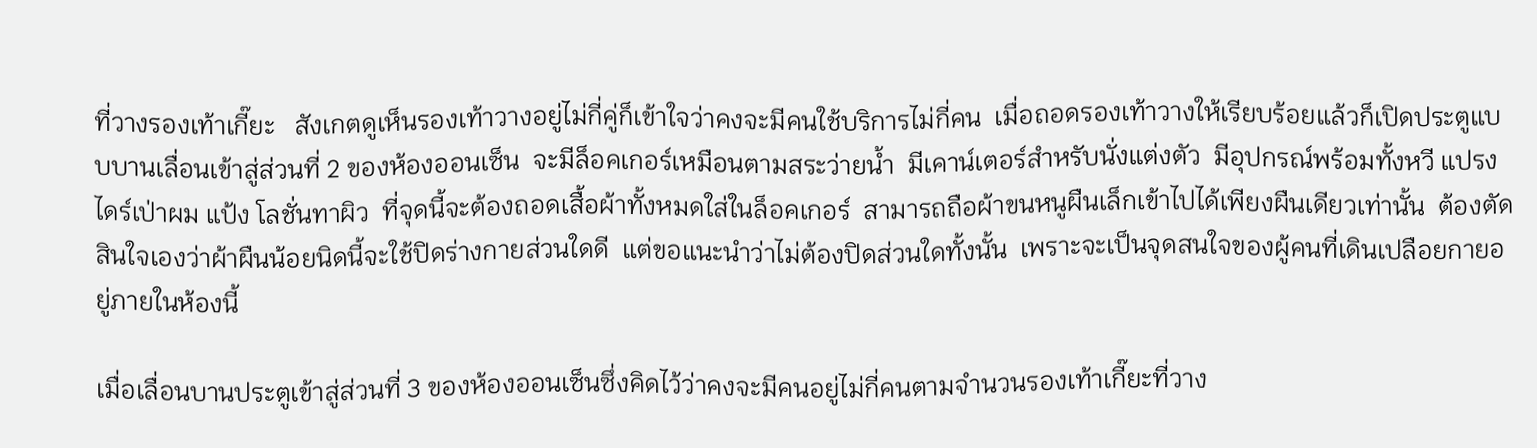ที่วางรองเท้าเกี๊ยะ   สังเกตดูเห็นรองเท้าวางอยู่ไม่กี่คู่ก็เข้าใจว่าคงจะมีคนใช้บริการไม่กี่คน  เมื่อถอดรองเท้าวางให้เรียบร้อยแล้วก็เปิดประตูแบบบานเลื่อนเข้าสู่ส่วนที่ 2 ของห้องออนเซ็น  จะมีล็อคเกอร์เหมือนตามสระว่ายน้ำ  มีเคาน์เตอร์สำหรับนั่งแต่งตัว  มีอุปกรณ์พร้อมทั้งหวี แปรง ไดร์เป่าผม แป้ง โลชั่นทาผิว  ที่จุดนี้จะต้องถอดเสื้อผ้าทั้งหมดใส่ในล็อคเกอร์  สามารถถือผ้าขนหนูผืนเล็กเข้าไปได้เพียงผืนเดียวเท่านั้น  ต้องตัดสินใจเองว่าผ้าผืนน้อยนิดนี้จะใช้ปิดร่างกายส่วนใดดี  แต่ขอแนะนำว่าไม่ต้องปิดส่วนใดทั้งนั้น  เพราะจะเป็นจุดสนใจของผู้คนที่เดินเปลือยกายอยู่ภายในห้องนี้

เมื่อเลื่อนบานประตูเข้าสู่ส่วนที่ 3 ของห้องออนเซ็นซึ่งคิดไว้ว่าคงจะมีคนอยู่ไม่กี่คนตามจำนวนรองเท้าเกี๊ยะที่วาง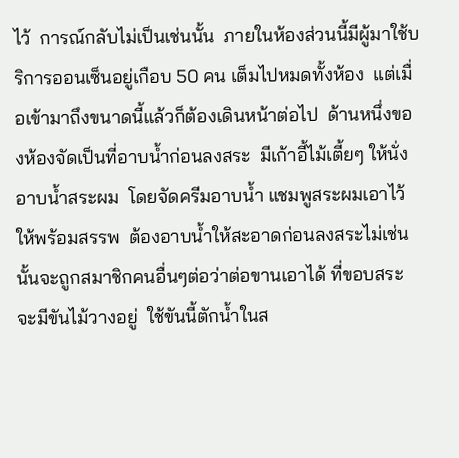ไว้  การณ์กลับไม่เป็นเช่นนั้น  ภายในห้องส่วนนี้มีผู้มาใช้บริการออนเซ็นอยู่เกือบ 50 คน เต็มไปหมดทั้งห้อง  แต่เมื่อเข้ามาถึงขนาดนี้แล้วก็ต้องเดินหน้าต่อไป  ด้านหนึ่งของห้องจัดเป็นที่อาบน้ำก่อนลงสระ  มีเก้าอี้ไม้เตี้ยๆ ให้นั่งอาบน้ำสระผม  โดยจัดครีมอาบน้ำ แชมพูสระผมเอาไว้ให้พร้อมสรรพ  ต้องอาบน้ำให้สะอาดก่อนลงสระไม่เช่นนั้นจะถูกสมาชิกคนอื่นๆต่อว่าต่อขานเอาได้ ที่ขอบสระจะมีขันไม้วางอยู่  ใช้ขันนี้ตักน้ำในส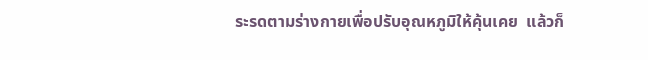ระรดตามร่างกายเพื่อปรับอุณหภูมิให้คุ้นเคย  แล้วก็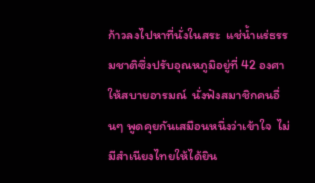ก้าวลงไปหาที่นั่งในสระ  แช่น้ำแร่ธรรมชาติซึ่งปรับอุณหภูมิอยู่ที่ 42 องศาให้สบายอารมณ์  นั่งฟังสมาชิกคนอื่นๆ พูดคุยกันเสมือนหนึ่งว่าเข้าใจ  ไม่มีสำเนียงไทยให้ได้ยิน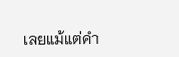เลยแม้แต่คำ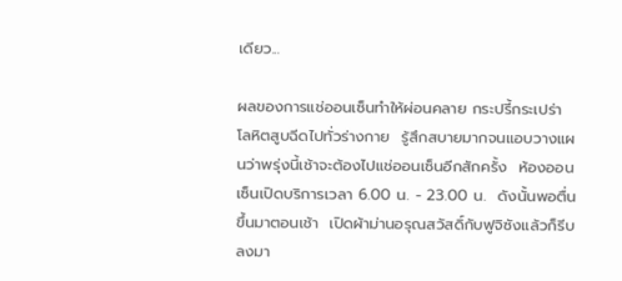เดียว...

ผลของการแช่ออนเซ็นทำให้ผ่อนคลาย กระปรี้กระเปร่า  โลหิตสูบฉีดไปทั่วร่างกาย  รู้สึกสบายมากจนแอบวางแผนว่าพรุ่งนี้เช้าจะต้องไปแช่ออนเซ็นอีกสักครั้ง  ห้องออนเซ็นเปิดบริการเวลา 6.00 น. - 23.00 น.  ดังนั้นพอตื่นขึ้นมาตอนเช้า  เปิดผ้าม่านอรุณสวัสดิ์กับฟูจิซังแล้วก็รีบลงมา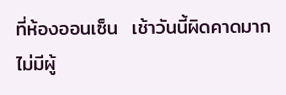ที่ห้องออนเซ็น  เช้าวันนี้ผิดคาดมากไม่มีผู้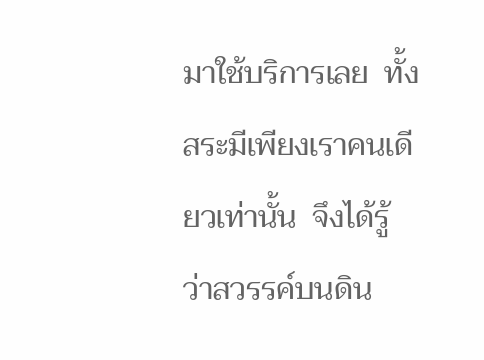มาใช้บริการเลย  ทั้งสระมีเพียงเราคนเดียวเท่านั้น  จึงได้รู้ว่าสวรรค์บนดิน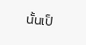นั้นเป็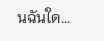นฉันใด...